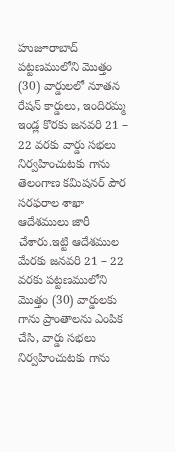హుజూరాబాద్ పట్టణములోని మొత్తం (30) వార్డులలో నూతన రేషన్ కార్డులు, ఇందిరమ్మ ఇండ్ల కొరకు జనవరి 21 – 22 వరకు వార్డు సభలు నిర్వహించుటకు గాను తెలంగాణ కమిషనర్ పౌర సరఫరాల శాఖా ఆదేశములు జారీ చేశారు.ఇట్టి ఆదేశముల మేరకు జనవరి 21 – 22 వరకు పట్టణములోని మొత్తం (30) వార్డులకు గాను ప్రాంతాలను ఎంపిక చేసి, వార్డు సభలు నిర్వహించుటకు గాను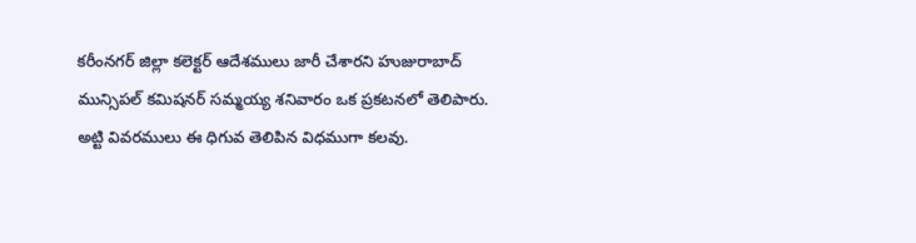కరీంనగర్ జిల్లా కలెక్టర్ ఆదేశములు జారీ చేశారని హుజురాబాద్ మున్సిపల్ కమిషనర్ సమ్మయ్య శనివారం ఒక ప్రకటనలో తెలిపారు.
అట్టి వివరములు ఈ ధిగువ తెలిపిన విధముగా కలవు.